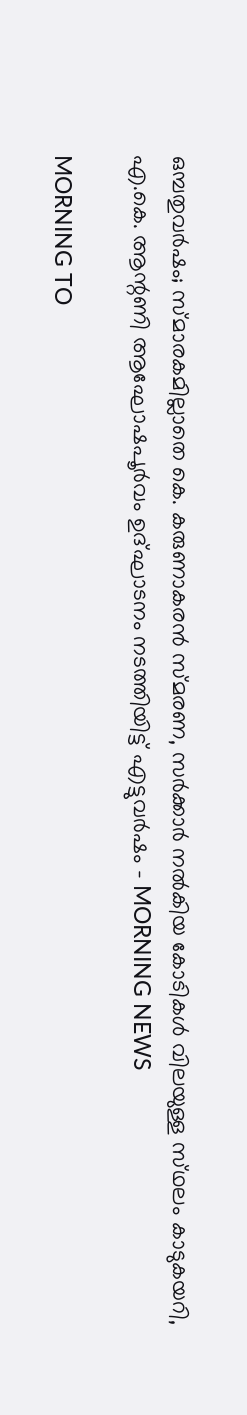ഒമ്പതുവര്‍ഷം; സ്‌മാരകമില്ലാതെ കെ. കരുണാകരന്‍ സ്‌മരണ, സര്‍ക്കാര്‍ നല്‍കിയ കോടികള്‍ വിലയുള്ള സ്‌ഥലം കാടുകയറി, എ.കെ. ആന്റണി ആഘോഷപൂര്‍വം ഉദ്‌ഘാടനം നടത്തിയിട്ട് എട്ടുവര്‍ഷം - MORNING NEWS

MORNING TO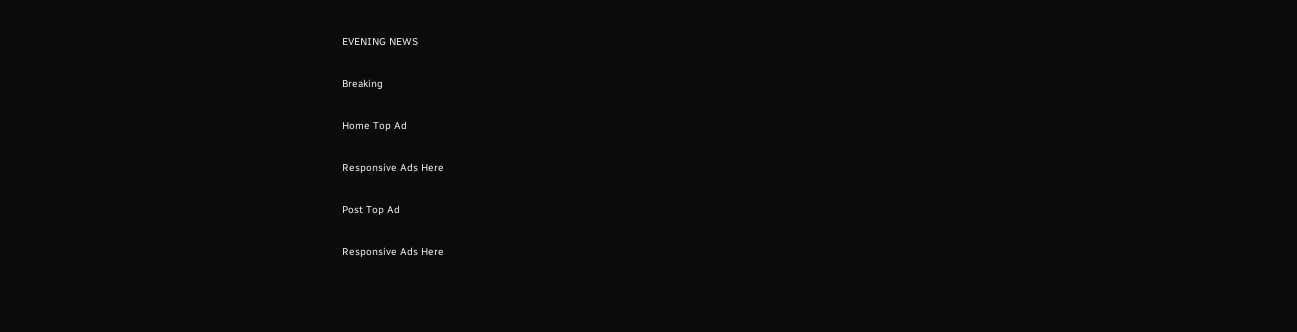EVENING NEWS

Breaking

Home Top Ad

Responsive Ads Here

Post Top Ad

Responsive Ads Here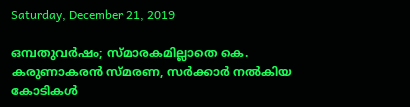Saturday, December 21, 2019

ഒമ്പതുവര്‍ഷം; സ്‌മാരകമില്ലാതെ കെ. കരുണാകരന്‍ സ്‌മരണ, സര്‍ക്കാര്‍ നല്‍കിയ കോടികള്‍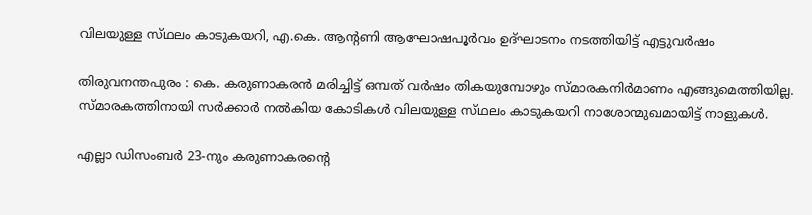വിലയുള്ള സ്‌ഥലം കാടുകയറി, എ.കെ. ആന്റണി ആഘോഷപൂര്‍വം ഉദ്‌ഘാടനം നടത്തിയിട്ട് എട്ടുവര്‍ഷം

തിരുവനന്തപുരം : കെ. കരുണാകരന്‍ മരിച്ചിട്ട്‌ ഒമ്പത്‌ വര്‍ഷം തികയുമ്പോഴും സ്‌മാരകനിര്‍മാണം എങ്ങുമെത്തിയില്ല. സ്‌മാരകത്തിനായി സര്‍ക്കാര്‍ നല്‍കിയ കോടികള്‍ വിലയുള്ള സ്‌ഥലം കാടുകയറി നാശോന്മുഖമായിട്ട്‌ നാളുകള്‍.

എല്ലാ ഡിസംബര്‍ 23-നും കരുണാകരന്റെ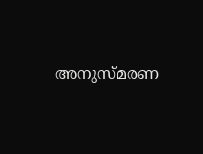അനുസ്‌മരണ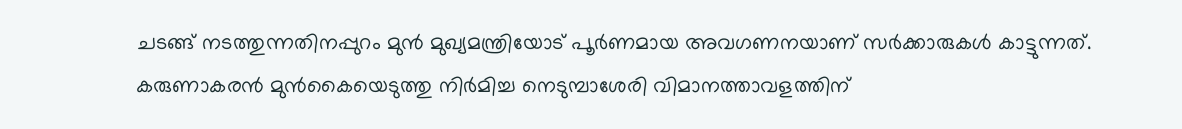ചടങ്ങ്‌ നടത്തുന്നതിനപ്പുറം മുന്‍ മുഖ്യമന്ത്രിയോട്‌ പൂര്‍ണമായ അവഗണനയാണ്‌ സര്‍ക്കാരുകള്‍ കാട്ടുന്നത്‌. കരുണാകരന്‍ മുന്‍കൈയെടുത്തു നിര്‍മിച്ച നെടുമ്പാശേരി വിമാനത്താവളത്തിന്‌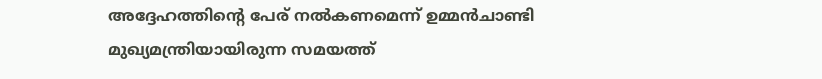അദ്ദേഹത്തിന്റെ പേര്‌ നല്‍കണമെന്ന്‌ ഉമ്മന്‍ചാണ്ടി മുഖ്യമന്ത്രിയായിരുന്ന സമയത്ത്‌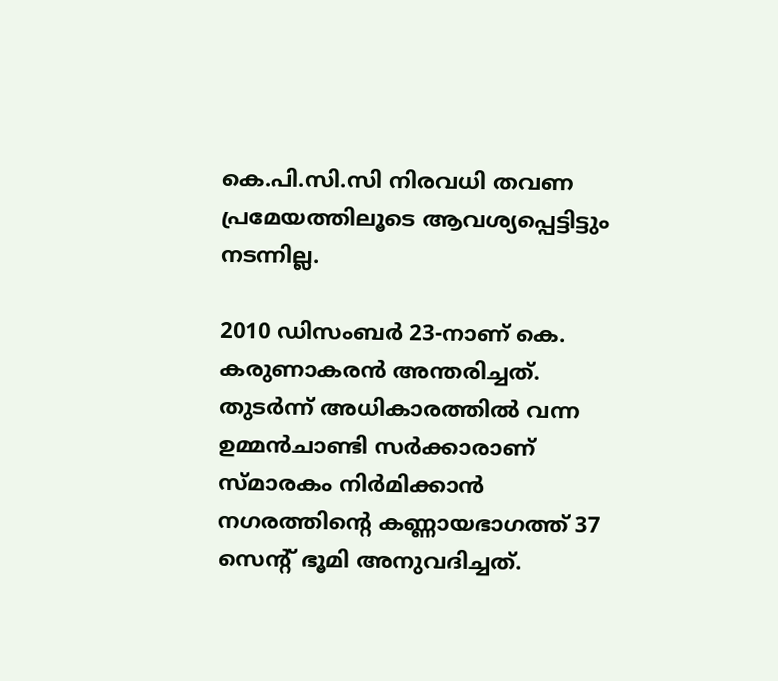കെ.പി.സി.സി നിരവധി തവണ പ്രമേയത്തിലൂടെ ആവശ്യപ്പെട്ടിട്ടും നടന്നില്ല.

2010 ഡിസംബര്‍ 23-നാണ്‌ കെ. കരുണാകരന്‍ അന്തരിച്ചത്‌. തുടര്‍ന്ന്‌ അധികാരത്തില്‍ വന്ന ഉമ്മന്‍ചാണ്ടി സര്‍ക്കാരാണ്‌ സ്‌മാരകം നിര്‍മിക്കാന്‍ നഗരത്തിന്റെ കണ്ണായഭാഗത്ത്‌ 37 സെന്റ്‌ ഭൂമി അനുവദിച്ചത്‌.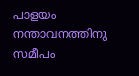പാളയം നന്താവനത്തിനു സമീപം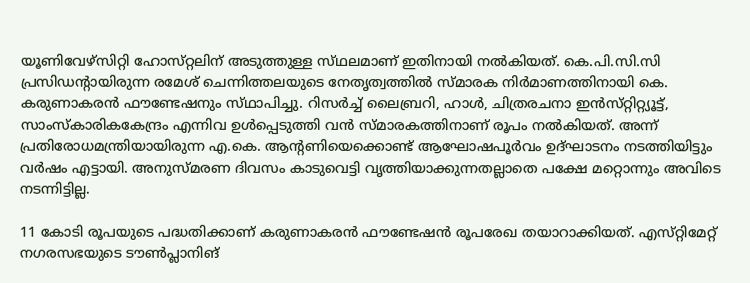യൂണിവേഴ്‌സിറ്റി ഹോസ്‌റ്റലിന്‌ അടുത്തുള്ള സ്‌ഥലമാണ്‌ ഇതിനായി നല്‍കിയത്‌. കെ.പി.സി.സി പ്രസിഡന്റായിരുന്ന രമേശ്‌ ചെന്നിത്തലയുടെ നേതൃത്വത്തില്‍ സ്‌മാരക നിര്‍മാണത്തിനായി കെ. കരുണാകരന്‍ ഫൗണ്ടേഷനും സ്‌ഥാപിച്ചു. റിസര്‍ച്ച്‌ ലൈബ്രറി, ഹാള്‍, ചിത്രരചനാ ഇന്‍സ്‌റ്റിറ്റ്യൂട്ട്‌, സാംസ്‌കാരികകേന്ദ്രം എന്നിവ ഉള്‍പ്പെടുത്തി വന്‍ സ്‌മാരകത്തിനാണ്‌ രൂപം നല്‍കിയത്‌. അന്ന്‌ പ്രതിരോധമന്ത്രിയായിരുന്ന എ.കെ. ആന്റണിയെക്കൊണ്ട്‌ ആഘോഷപൂര്‍വം ഉദ്‌ഘാടനം നടത്തിയിട്ടും വര്‍ഷം എട്ടായി. അനുസ്‌മരണ ദിവസം കാടുവെട്ടി വൃത്തിയാക്കുന്നതല്ലാതെ പക്ഷേ മറ്റൊന്നും അവിടെ നടന്നിട്ടില്ല.

11 കോടി രൂപയുടെ പദ്ധതിക്കാണ്‌ കരുണാകരന്‍ ഫൗണ്ടേഷന്‍ രൂപരേഖ തയാറാക്കിയത്‌. എസ്‌റ്റിമേറ്റ്‌ നഗരസഭയുടെ ടൗണ്‍പ്ലാനിങ്‌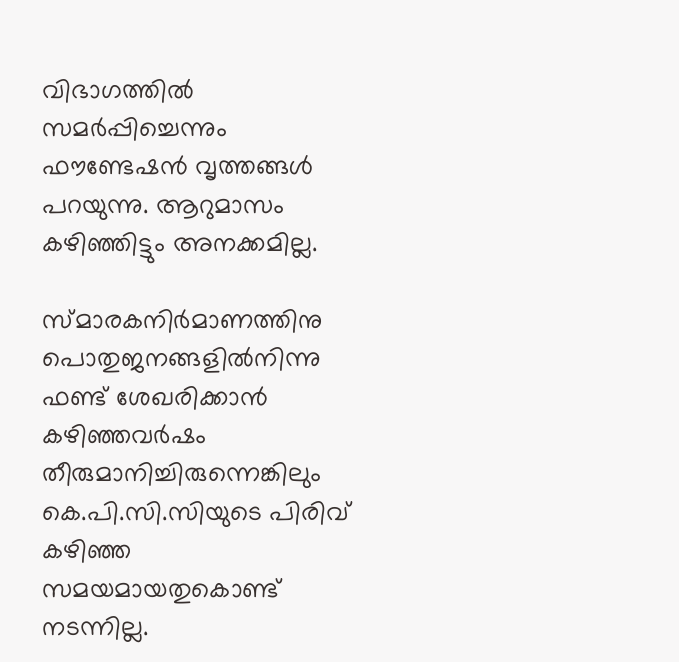വിഭാഗത്തില്‍ സമര്‍പ്പിച്ചെന്നും ഫൗണ്ടേഷന്‍ വൃത്തങ്ങള്‍ പറയുന്നു. ആറുമാസം കഴിഞ്ഞിട്ടും അനക്കമില്ല.

സ്‌മാരകനിര്‍മാണത്തിനു പൊതുജനങ്ങളില്‍നിന്നു ഫണ്ട്‌ ശേഖരിക്കാന്‍ കഴിഞ്ഞവര്‍ഷം തീരുമാനിച്ചിരുന്നെങ്കിലും കെ.പി.സി.സിയുടെ പിരിവ്‌ കഴിഞ്ഞ സമയമായതുകൊണ്ട്‌ നടന്നില്ല.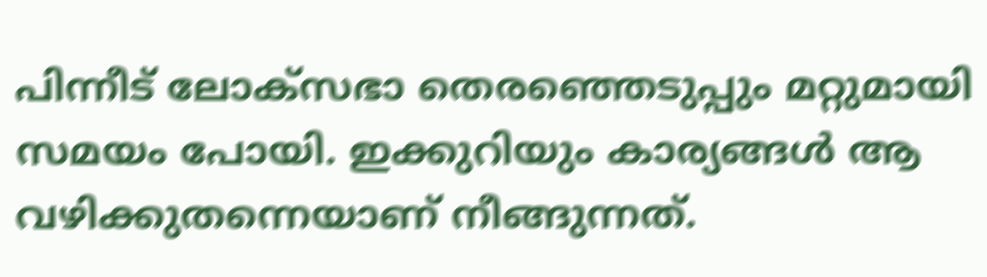പിന്നീട്‌ ലോക്‌സഭാ തെരഞ്ഞെടുപ്പും മറ്റുമായി സമയം പോയി. ഇക്കുറിയും കാര്യങ്ങള്‍ ആ വഴിക്കുതന്നെയാണ്‌ നീങ്ങുന്നത്‌.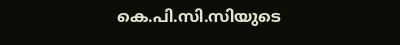കെ.പി.സി.സിയുടെ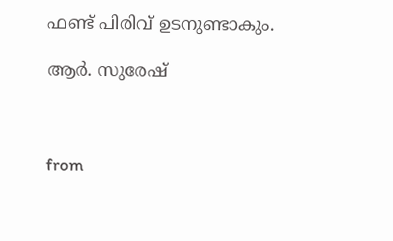ഫണ്ട്‌ പിരിവ്‌ ഉടനുണ്ടാകും.

ആര്‍. സുരേഷ്‌



from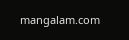mangalam.com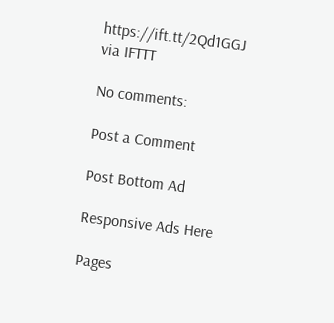https://ift.tt/2Qd1GGJ
via IFTTT

No comments:

Post a Comment

Post Bottom Ad

Responsive Ads Here

Pages